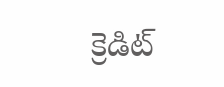క్రెడిట్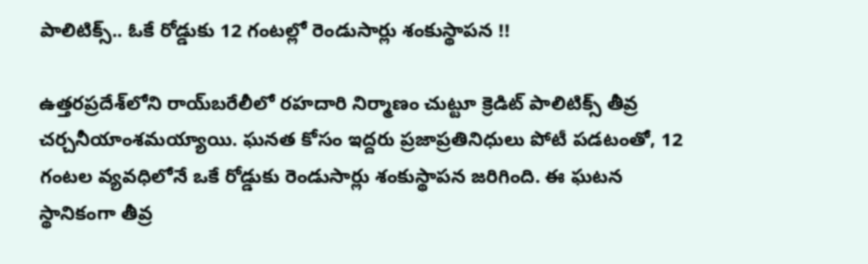పాలిటిక్స్.. ఓకే రోడ్డుకు 12 గంటల్లో రెండుసార్లు శంకుస్థాపన !!

ఉత్తరప్రదేశ్‌లోని రాయ్‌బరేలీలో రహదారి నిర్మాణం చుట్టూ క్రెడిట్ పాలిటిక్స్ తీవ్ర చర్చనీయాంశమయ్యాయి. ఘనత కోసం ఇద్దరు ప్రజాప్రతినిధులు పోటీ పడటంతో, 12 గంటల వ్యవధిలోనే ఒకే రోడ్డుకు రెండుసార్లు శంకుస్థాపన జరిగింది. ఈ ఘటన స్థానికంగా తీవ్ర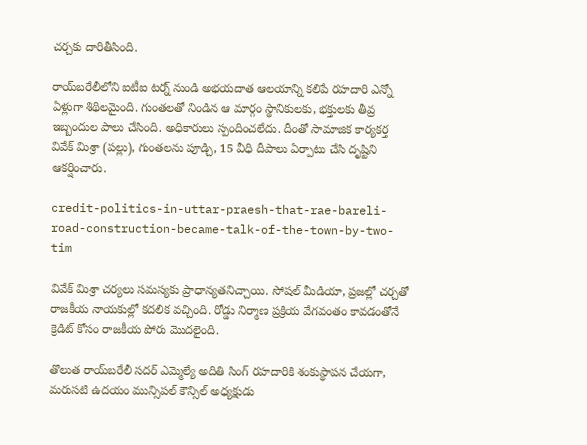చర్చకు దారితీసింది.

రాయ్‌బరేలీలోని ఐటీఐ టర్న్ నుండి అభయదాత ఆలయాన్ని కలిపే రహదారి ఎన్నో ఏళ్లుగా శిథిలమైంది. గుంతలతో నిండిన ఆ మార్గం స్థానికులకు, భక్తులకు తీవ్ర ఇబ్బందుల పాలు చేసింది. అధికారులు స్పందించలేదు. దీంతో సామాజిక కార్యకర్త వివేక్ మిశ్రా (పల్లు), గుంతలను పూడ్చి, 15 వీధి దీపాలు ఏర్పాటు చేసి దృష్టిని ఆకర్షించారు.

credit-politics-in-uttar-praesh-that-rae-bareli-road-construction-became-talk-of-the-town-by-two-tim

వివేక్ మిశ్రా చర్యలు సమస్యకు ప్రాధాన్యతనిచ్చాయి. సోషల్ మీడియా, ప్రజల్లో చర్చతో రాజకీయ నాయకుల్లో కదలిక వచ్చింది. రోడ్డు నిర్మాణ ప్రక్రియ వేగవంతం కావడంతోనే క్రెడిట్ కోసం రాజకీయ పోరు మొదలైంది.

తొలుత రాయ్‌బరేలీ సదర్ ఎమ్మెల్యే అదితి సింగ్ రహదారికి శంకుస్థాపన చేయగా, మరుసటి ఉదయం మున్సిపల్ కౌన్సిల్ అధ్యక్షుడు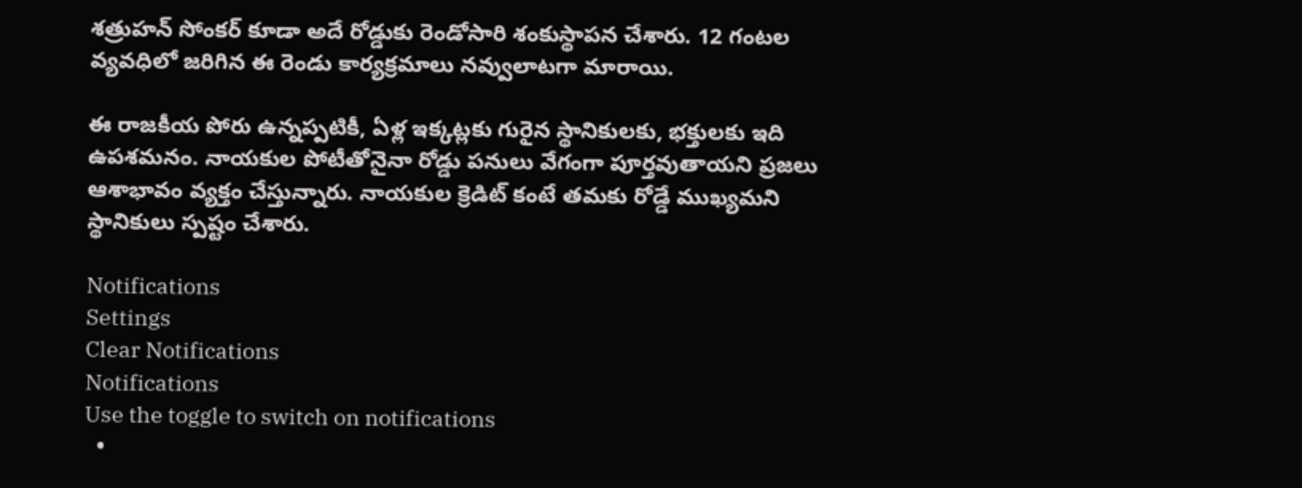శత్రుహన్ సోంకర్ కూడా అదే రోడ్డుకు రెండోసారి శంకుస్థాపన చేశారు. 12 గంటల వ్యవధిలో జరిగిన ఈ రెండు కార్యక్రమాలు నవ్వులాటగా మారాయి.

ఈ రాజకీయ పోరు ఉన్నప్పటికీ, ఏళ్ల ఇక్కట్లకు గురైన స్థానికులకు, భక్తులకు ఇది ఉపశమనం. నాయకుల పోటీతోనైనా రోడ్డు పనులు వేగంగా పూర్తవుతాయని ప్రజలు ఆశాభావం వ్యక్తం చేస్తున్నారు. నాయకుల క్రెడిట్ కంటే తమకు రోడ్డే ముఖ్యమని స్థానికులు స్పష్టం చేశారు.

Notifications
Settings
Clear Notifications
Notifications
Use the toggle to switch on notifications
  •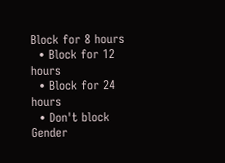Block for 8 hours
  • Block for 12 hours
  • Block for 24 hours
  • Don't block
Gender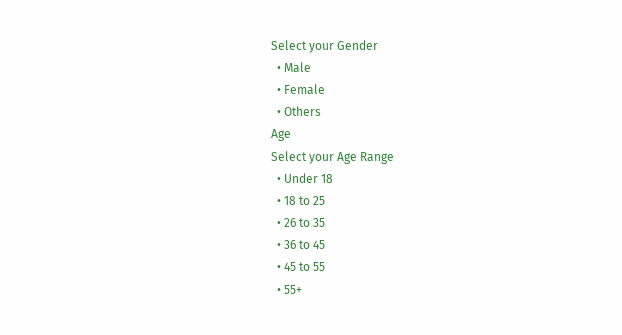Select your Gender
  • Male
  • Female
  • Others
Age
Select your Age Range
  • Under 18
  • 18 to 25
  • 26 to 35
  • 36 to 45
  • 45 to 55
  • 55+